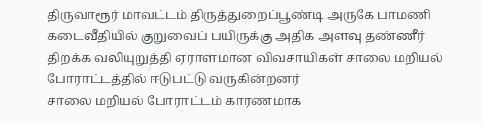திருவாரூர் மாவட்டம் திருத்துறைப்பூண்டி அருகே பாமணி கடைவீதியில் குறுவைப் பயிருக்கு அதிக அளவு தண்ணீர் திறக்க வலியுறுத்தி ஏராளமான விவசாயிகள் சாலை மறியல் போராட்டத்தில் ஈடுபட்டு வருகின்றனர்
சாலை மறியல் போராட்டம் காரணமாக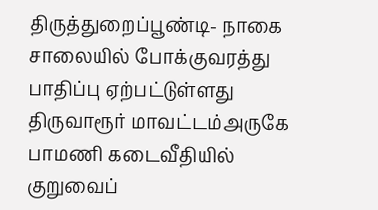திருத்துறைப்பூண்டி- நாகை சாலையில் போக்குவரத்து பாதிப்பு ஏற்பட்டுள்ளது
திருவாரூர் மாவட்டம்அருகே பாமணி கடைவீதியில் குறுவைப்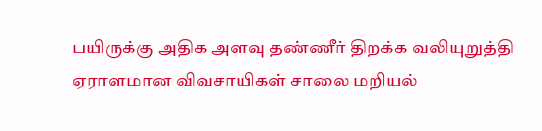பயிருக்கு அதிக அளவு தண்ணீர் திறக்க வலியுறுத்தி ஏராளமான விவசாயிகள் சாலை மறியல்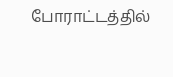போராட்டத்தில்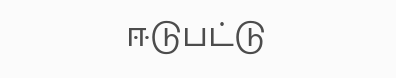ஈடுபட்டு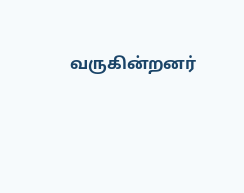வருகின்றனர்